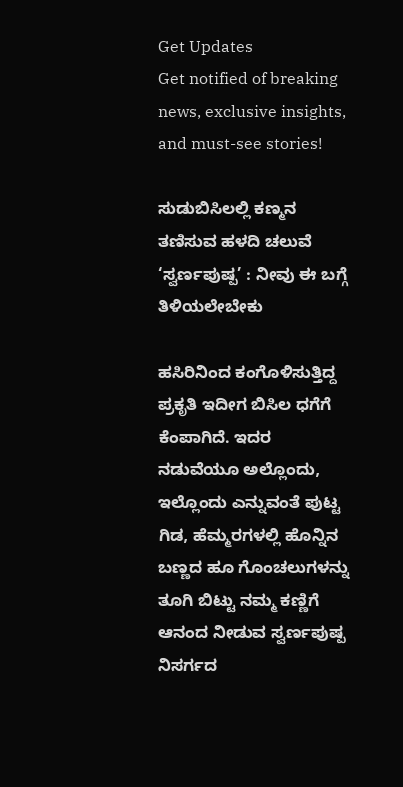Get Updates
Get notified of breaking news, exclusive insights, and must-see stories!

ಸುಡುಬಿಸಿಲಲ್ಲಿ ಕಣ್ಮನ ತಣಿಸುವ ಹಳದಿ ಚಲುವೆ ‘ಸ್ವರ್ಣಪುಷ್ಪ’ : ನೀವು ಈ ಬಗ್ಗೆ ತಿಳಿಯಲೇಬೇಕು

ಹಸಿರಿನಿಂದ ಕಂಗೊಳಿಸುತ್ತಿದ್ದ ಪ್ರಕೃತಿ ಇದೀಗ ಬಿಸಿಲ ಧಗೆಗೆ ಕೆಂಪಾಗಿದೆ. ಇದರ ನಡುವೆಯೂ ಅಲ್ಲೊಂದು, ಇಲ್ಲೊಂದು ಎನ್ನುವಂತೆ ಪುಟ್ಟ ಗಿಡ, ಹೆಮ್ಮರಗಳಲ್ಲಿ ಹೊನ್ನಿನ ಬಣ್ಣದ ಹೂ ಗೊಂಚಲುಗಳನ್ನು ತೂಗಿ ಬಿಟ್ಟು ನಮ್ಮ ಕಣ್ಣಿಗೆ ಆನಂದ ನೀಡುವ ಸ್ವರ್ಣಪುಷ್ಪ ನಿಸರ್ಗದ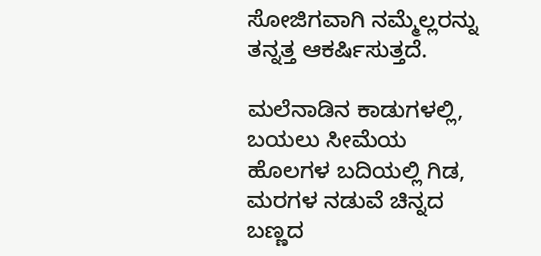ಸೋಜಿಗವಾಗಿ ನಮ್ಮೆಲ್ಲರನ್ನು ತನ್ನತ್ತ ಆಕರ್ಷಿಸುತ್ತದೆ.

ಮಲೆನಾಡಿನ ಕಾಡುಗಳಲ್ಲಿ, ಬಯಲು ಸೀಮೆಯ ಹೊಲಗಳ ಬದಿಯಲ್ಲಿ ಗಿಡ, ಮರಗಳ ನಡುವೆ ಚಿನ್ನದ ಬಣ್ಣದ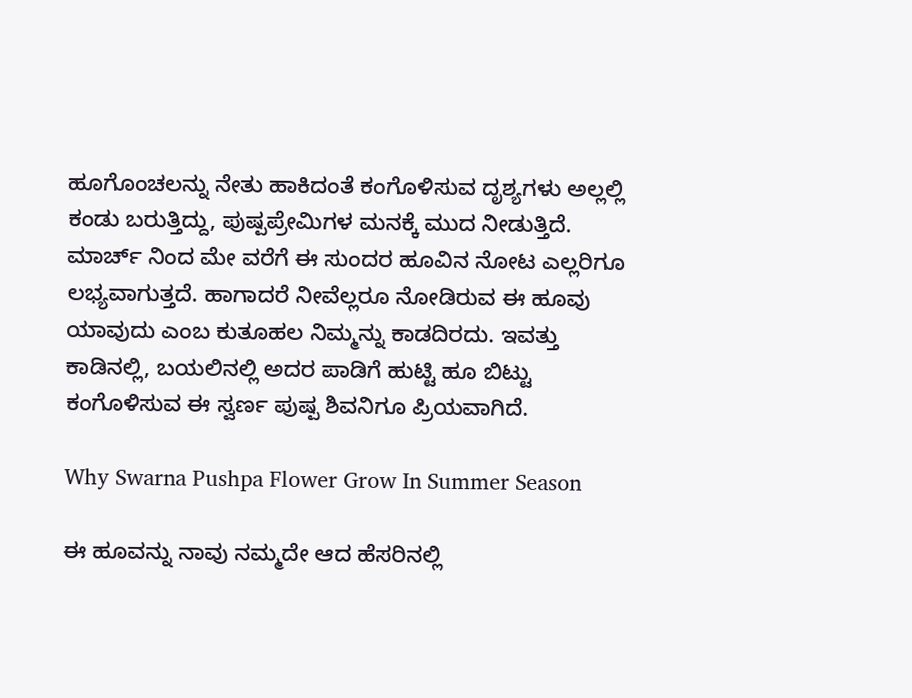ಹೂಗೊಂಚಲನ್ನು ನೇತು ಹಾಕಿದಂತೆ ಕಂಗೊಳಿಸುವ ದೃಶ್ಯಗಳು ಅಲ್ಲಲ್ಲಿ ಕಂಡು ಬರುತ್ತಿದ್ದು, ಪುಷ್ಪಪ್ರೇಮಿಗಳ ಮನಕ್ಕೆ ಮುದ ನೀಡುತ್ತಿದೆ. ಮಾರ್ಚ್ ನಿಂದ ಮೇ ವರೆಗೆ ಈ ಸುಂದರ ಹೂವಿನ ನೋಟ ಎಲ್ಲರಿಗೂ ಲಭ್ಯವಾಗುತ್ತದೆ. ಹಾಗಾದರೆ ನೀವೆಲ್ಲರೂ ನೋಡಿರುವ ಈ ಹೂವು ಯಾವುದು ಎಂಬ ಕುತೂಹಲ ನಿಮ್ಮನ್ನು ಕಾಡದಿರದು. ಇವತ್ತು ಕಾಡಿನಲ್ಲಿ, ಬಯಲಿನಲ್ಲಿ ಅದರ ಪಾಡಿಗೆ ಹುಟ್ಟಿ ಹೂ ಬಿಟ್ಟು ಕಂಗೊಳಿಸುವ ಈ ಸ್ವರ್ಣ ಪುಷ್ಪ ಶಿವನಿಗೂ ಪ್ರಿಯವಾಗಿದೆ.

Why Swarna Pushpa Flower Grow In Summer Season

ಈ ಹೂವನ್ನು ನಾವು ನಮ್ಮದೇ ಆದ ಹೆಸರಿನಲ್ಲಿ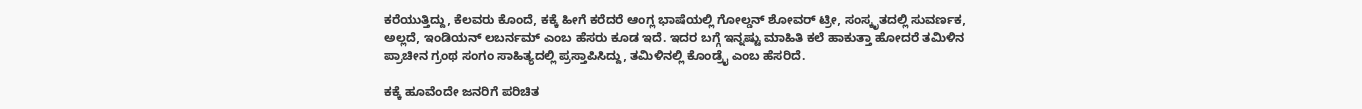ಕರೆಯುತ್ತಿದ್ದು, ಕೆಲವರು ಕೊಂದೆ, ಕಕ್ಕೆ ಹೀಗೆ ಕರೆದರೆ ಆಂಗ್ಲ ಭಾಷೆಯಲ್ಲಿ ಗೋಲ್ಡನ್ ಶೋವರ್ ಟ್ರೀ, ಸಂಸ್ಕೃತದಲ್ಲಿ ಸುವರ್ಣಕ, ಅಲ್ಲದೆ, ಇಂಡಿಯನ್ ಲಬರ್ನಮ್ ಎಂಬ ಹೆಸರು ಕೂಡ ಇದೆ. ಇದರ ಬಗ್ಗೆ ಇನ್ನಷ್ಟು ಮಾಹಿತಿ ಕಲೆ ಹಾಕುತ್ತಾ ಹೋದರೆ ತಮಿಳಿನ ಪ್ರಾಚೀನ ಗ್ರಂಥ ಸಂಗಂ ಸಾಹಿತ್ಯದಲ್ಲಿ ಪ್ರಸ್ತಾಪಿಸಿದ್ದು, ತಮಿಳಿನಲ್ಲಿ ಕೊಂಡ್ರೈ ಎಂಬ ಹೆಸರಿದೆ.

ಕಕ್ಕೆ ಹೂವೆಂದೇ ಜನರಿಗೆ ಪರಿಚಿತ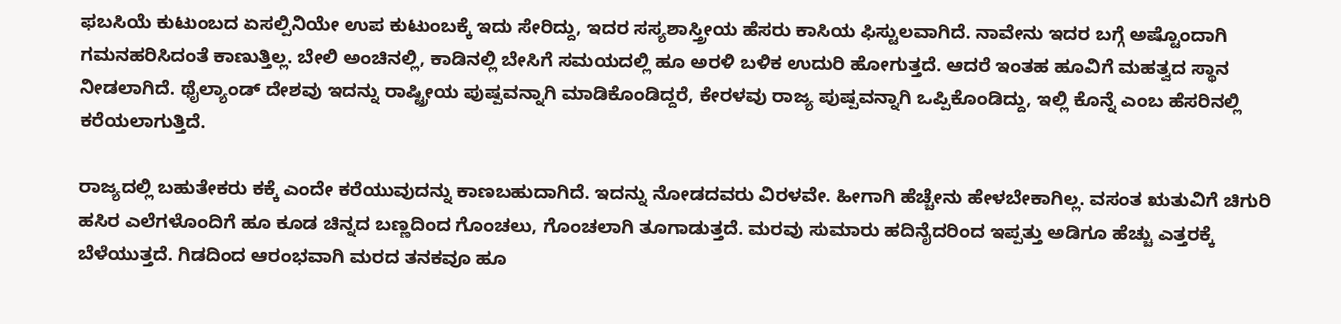ಫಬಸಿಯೆ ಕುಟುಂಬದ ಏಸಲ್ಪಿನಿಯೇ ಉಪ ಕುಟುಂಬಕ್ಕೆ ಇದು ಸೇರಿದ್ದು, ಇದರ ಸಸ್ಯಶಾಸ್ತ್ರೀಯ ಹೆಸರು ಕಾಸಿಯ ಫಿಸ್ಟುಲವಾಗಿದೆ. ನಾವೇನು ಇದರ ಬಗ್ಗೆ ಅಷ್ಟೊಂದಾಗಿ ಗಮನಹರಿಸಿದಂತೆ ಕಾಣುತ್ತಿಲ್ಲ. ಬೇಲಿ ಅಂಚಿನಲ್ಲಿ, ಕಾಡಿನಲ್ಲಿ ಬೇಸಿಗೆ ಸಮಯದಲ್ಲಿ ಹೂ ಅರಳಿ ಬಳಿಕ ಉದುರಿ ಹೋಗುತ್ತದೆ. ಆದರೆ ಇಂತಹ ಹೂವಿಗೆ ಮಹತ್ವದ ಸ್ಥಾನ ನೀಡಲಾಗಿದೆ. ಥೈಲ್ಯಾಂಡ್ ದೇಶವು ಇದನ್ನು ರಾಷ್ಟ್ರೀಯ ಪುಷ್ಪವನ್ನಾಗಿ ಮಾಡಿಕೊಂಡಿದ್ದರೆ, ಕೇರಳವು ರಾಜ್ಯ ಪುಷ್ಪವನ್ನಾಗಿ ಒಪ್ಪಿಕೊಂಡಿದ್ದು, ಇಲ್ಲಿ ಕೊನ್ನೆ ಎಂಬ ಹೆಸರಿನಲ್ಲಿ ಕರೆಯಲಾಗುತ್ತಿದೆ.

ರಾಜ್ಯದಲ್ಲಿ ಬಹುತೇಕರು ಕಕ್ಕೆ ಎಂದೇ ಕರೆಯುವುದನ್ನು ಕಾಣಬಹುದಾಗಿದೆ. ಇದನ್ನು ನೋಡದವರು ವಿರಳವೇ. ಹೀಗಾಗಿ ಹೆಚ್ಚೇನು ಹೇಳಬೇಕಾಗಿಲ್ಲ. ವಸಂತ ಋತುವಿಗೆ ಚಿಗುರಿ ಹಸಿರ ಎಲೆಗಳೊಂದಿಗೆ ಹೂ ಕೂಡ ಚಿನ್ನದ ಬಣ್ಣದಿಂದ ಗೊಂಚಲು, ಗೊಂಚಲಾಗಿ ತೂಗಾಡುತ್ತದೆ. ಮರವು ಸುಮಾರು ಹದಿನೈದರಿಂದ ಇಪ್ಪತ್ತು ಅಡಿಗೂ ಹೆಚ್ಚು ಎತ್ತರಕ್ಕೆ ಬೆಳೆಯುತ್ತದೆ. ಗಿಡದಿಂದ ಆರಂಭವಾಗಿ ಮರದ ತನಕವೂ ಹೂ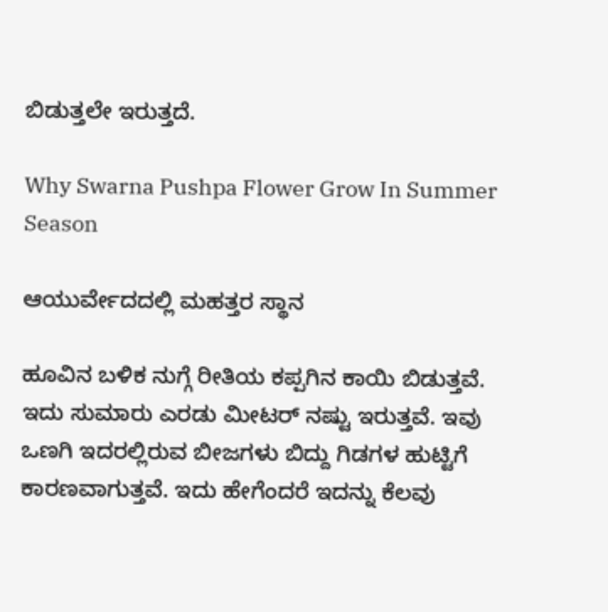ಬಿಡುತ್ತಲೇ ಇರುತ್ತದೆ.

Why Swarna Pushpa Flower Grow In Summer Season

ಆಯುರ್ವೇದದಲ್ಲಿ ಮಹತ್ತರ ಸ್ಥಾನ

ಹೂವಿನ ಬಳಿಕ ನುಗ್ಗೆ ರೀತಿಯ ಕಪ್ಪಗಿನ ಕಾಯಿ ಬಿಡುತ್ತವೆ. ಇದು ಸುಮಾರು ಎರಡು ಮೀಟರ್ ನಷ್ಟು ಇರುತ್ತವೆ. ಇವು ಒಣಗಿ ಇದರಲ್ಲಿರುವ ಬೀಜಗಳು ಬಿದ್ದು ಗಿಡಗಳ ಹುಟ್ಟಿಗೆ ಕಾರಣವಾಗುತ್ತವೆ. ಇದು ಹೇಗೆಂದರೆ ಇದನ್ನು ಕೆಲವು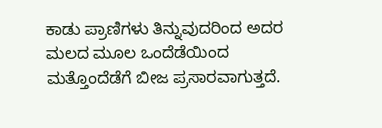ಕಾಡು ಪ್ರಾಣಿಗಳು ತಿನ್ನುವುದರಿಂದ ಅದರ ಮಲದ ಮೂಲ ಒಂದೆಡೆಯಿಂದ ಮತ್ತೊಂದೆಡೆಗೆ ಬೀಜ ಪ್ರಸಾರವಾಗುತ್ತದೆ.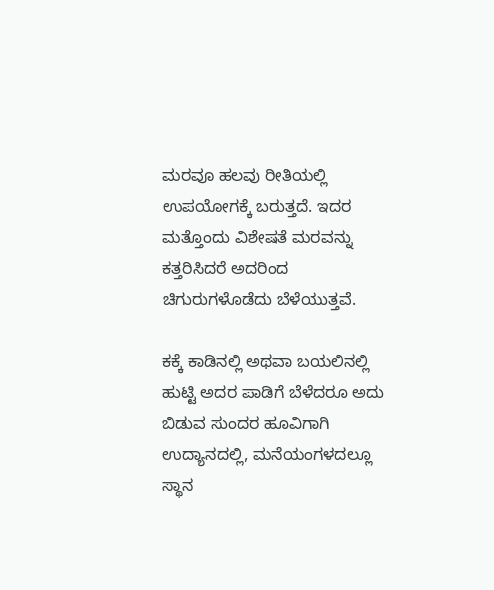ಮರವೂ ಹಲವು ರೀತಿಯಲ್ಲಿ ಉಪಯೋಗಕ್ಕೆ ಬರುತ್ತದೆ. ಇದರ ಮತ್ತೊಂದು ವಿಶೇಷತೆ ಮರವನ್ನು ಕತ್ತರಿಸಿದರೆ ಅದರಿಂದ ಚಿಗುರುಗಳೊಡೆದು ಬೆಳೆಯುತ್ತವೆ.

ಕಕ್ಕೆ ಕಾಡಿನಲ್ಲಿ ಅಥವಾ ಬಯಲಿನಲ್ಲಿ ಹುಟ್ಟಿ ಅದರ ಪಾಡಿಗೆ ಬೆಳೆದರೂ ಅದು ಬಿಡುವ ಸುಂದರ ಹೂವಿಗಾಗಿ ಉದ್ಯಾನದಲ್ಲಿ, ಮನೆಯಂಗಳದಲ್ಲೂ ಸ್ಥಾನ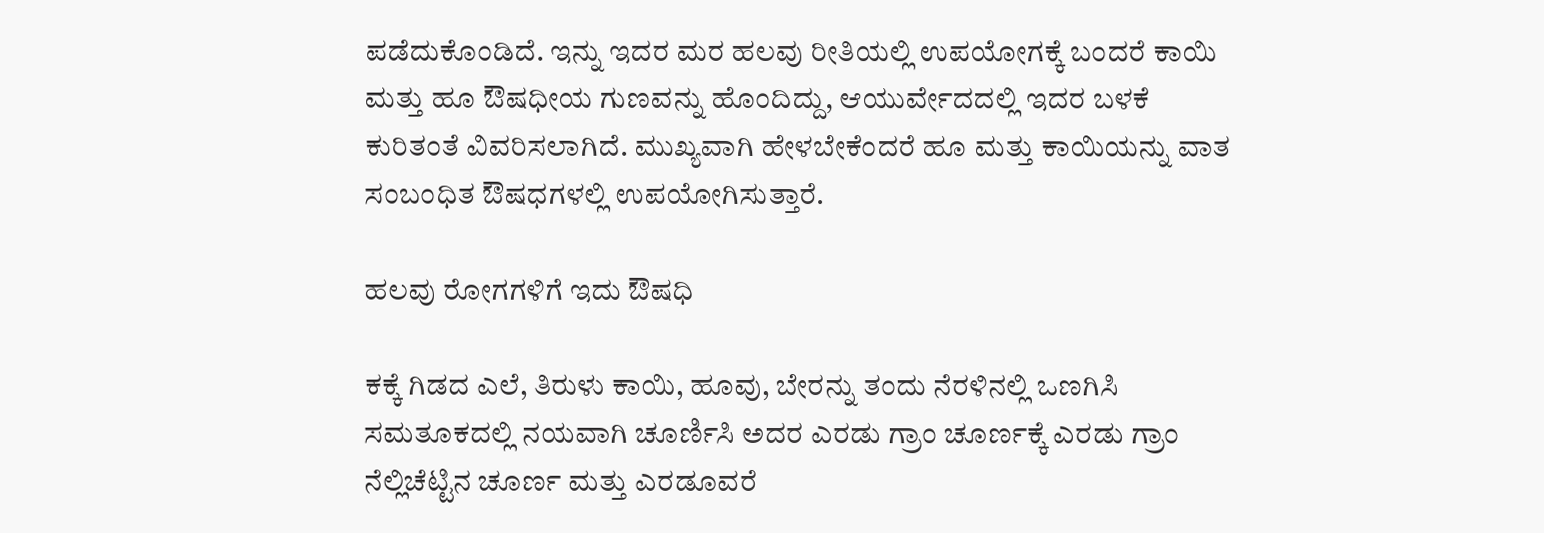ಪಡೆದುಕೊಂಡಿದೆ. ಇನ್ನು ಇದರ ಮರ ಹಲವು ರೀತಿಯಲ್ಲಿ ಉಪಯೋಗಕ್ಕೆ ಬಂದರೆ ಕಾಯಿ ಮತ್ತು ಹೂ ಔಷಧೀಯ ಗುಣವನ್ನು ಹೊಂದಿದ್ದು, ಆಯುರ್ವೇದದಲ್ಲಿ ಇದರ ಬಳಕೆ ಕುರಿತಂತೆ ವಿವರಿಸಲಾಗಿದೆ. ಮುಖ್ಯವಾಗಿ ಹೇಳಬೇಕೆಂದರೆ ಹೂ ಮತ್ತು ಕಾಯಿಯನ್ನು ವಾತ ಸಂಬಂಧಿತ ಔಷಧಗಳಲ್ಲಿ ಉಪಯೋಗಿಸುತ್ತಾರೆ.

ಹಲವು ರೋಗಗಳಿಗೆ ಇದು ಔಷಧಿ

ಕಕ್ಕೆ ಗಿಡದ ಎಲೆ, ತಿರುಳು ಕಾಯಿ, ಹೂವು, ಬೇರನ್ನು ತಂದು ನೆರಳಿನಲ್ಲಿ ಒಣಗಿಸಿ ಸಮತೂಕದಲ್ಲಿ ನಯವಾಗಿ ಚೂರ್ಣಿಸಿ ಅದರ ಎರಡು ಗ್ರಾಂ ಚೂರ್ಣಕ್ಕೆ ಎರಡು ಗ್ರಾಂ ನೆಲ್ಲಿಚೆಟ್ಟಿನ ಚೂರ್ಣ ಮತ್ತು ಎರಡೂವರೆ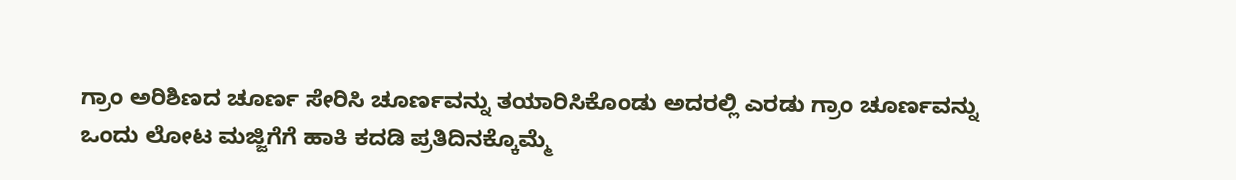ಗ್ರಾಂ ಅರಿಶಿಣದ ಚೂರ್ಣ ಸೇರಿಸಿ ಚೂರ್ಣವನ್ನು ತಯಾರಿಸಿಕೊಂಡು ಅದರಲ್ಲಿ ಎರಡು ಗ್ರಾಂ ಚೂರ್ಣವನ್ನು ಒಂದು ಲೋಟ ಮಜ್ಜಿಗೆಗೆ ಹಾಕಿ ಕದಡಿ ಪ್ರತಿದಿನಕ್ಕೊಮ್ಮೆ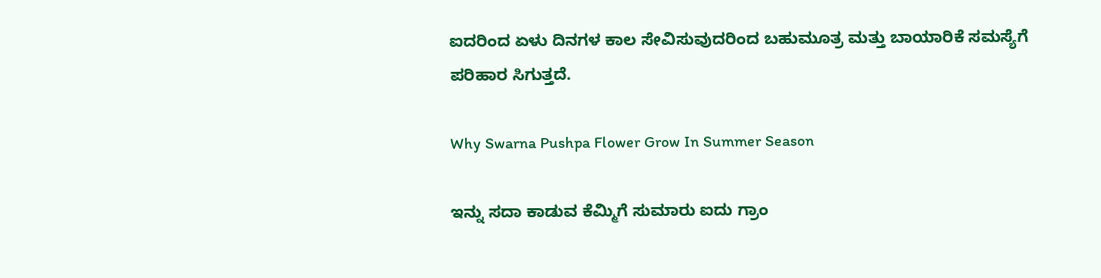ಐದರಿಂದ ಏಳು ದಿನಗಳ ಕಾಲ ಸೇವಿಸುವುದರಿಂದ ಬಹುಮೂತ್ರ ಮತ್ತು ಬಾಯಾರಿಕೆ ಸಮಸ್ಯೆಗೆ ಪರಿಹಾರ ಸಿಗುತ್ತದೆ.

Why Swarna Pushpa Flower Grow In Summer Season

ಇನ್ನು ಸದಾ ಕಾಡುವ ಕೆಮ್ಮಿಗೆ ಸುಮಾರು ಐದು ಗ್ರಾಂ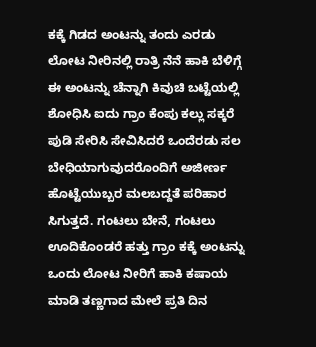ಕಕ್ಕೆ ಗಿಡದ ಅಂಟನ್ನು ತಂದು ಎರಡು ಲೋಟ ನೀರಿನಲ್ಲಿ ರಾತ್ರಿ ನೆನೆ ಹಾಕಿ ಬೆಳಿಗ್ಗೆ ಈ ಅಂಟನ್ನು ಚೆನ್ನಾಗಿ ಕಿವುಚಿ ಬಟ್ಟೆಯಲ್ಲಿ ಶೋಧಿಸಿ ಐದು ಗ್ರಾಂ ಕೆಂಪು ಕಲ್ಲು ಸಕ್ಕರೆ ಪುಡಿ ಸೇರಿಸಿ ಸೇವಿಸಿದರೆ ಒಂದೆರಡು ಸಲ ಬೇಧಿಯಾಗುವುದರೊಂದಿಗೆ ಅಜೀರ್ಣ ಹೊಟ್ಟೆಯುಬ್ಬರ ಮಲಬದ್ದತೆ ಪರಿಹಾರ ಸಿಗುತ್ತದೆ. ಗಂಟಲು ಬೇನೆ, ಗಂಟಲು ಊದಿಕೊಂಡರೆ ಹತ್ತು ಗ್ರಾಂ ಕಕ್ಕೆ ಅಂಟನ್ನು ಒಂದು ಲೋಟ ನೀರಿಗೆ ಹಾಕಿ ಕಷಾಯ ಮಾಡಿ ತಣ್ಣಗಾದ ಮೇಲೆ ಪ್ರತಿ ದಿನ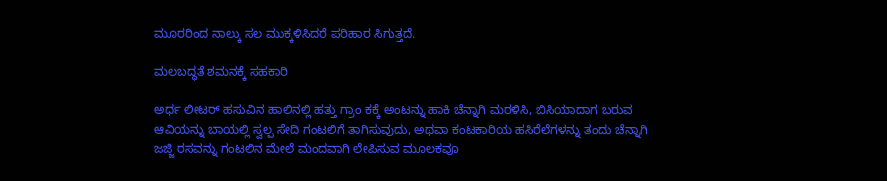ಮೂರರಿಂದ ನಾಲ್ಕು ಸಲ ಮುಕ್ಕಳಿಸಿದರೆ ಪರಿಹಾರ ಸಿಗುತ್ತದೆ.

ಮಲಬದ್ಧತೆ ಶಮನಕ್ಕೆ ಸಹಕಾರಿ

ಅರ್ಧ ಲೀಟರ್ ಹಸುವಿನ ಹಾಲಿನಲ್ಲಿ ಹತ್ತು ಗ್ರಾಂ ಕಕ್ಕೆ ಅಂಟನ್ನು ಹಾಕಿ ಚೆನ್ನಾಗಿ ಮರಳಿಸಿ, ಬಿಸಿಯಾದಾಗ ಬರುವ ಆವಿಯನ್ನು ಬಾಯಲ್ಲಿ ಸ್ವಲ್ಪ ಸೇದಿ ಗಂಟಲಿಗೆ ತಾಗಿಸುವುದು, ಅಥವಾ ಕಂಟಕಾರಿಯ ಹಸಿರೆಲೆಗಳನ್ನು ತಂದು ಚೆನ್ನಾಗಿ ಜಜ್ಜಿ ರಸವನ್ನು ಗಂಟಲಿನ ಮೇಲೆ ಮಂದವಾಗಿ ಲೇಪಿಸುವ ಮೂಲಕವೂ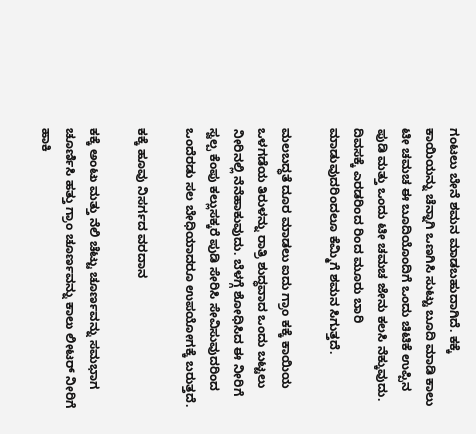ಗಂಟಲು ಬೇನೆ ಶಮನ ಮಾಡಬಹುದಾಗಿದೆ. ಕಕ್ಕೆ ಕಾಯಿಯನ್ನು ಚೆನ್ನಾಗಿ ಒಣಗಿಸಿ ಸುಟ್ಟು ಬೂದಿ ಮಾಡಿ ಕಾಲು ಟೀ ಚಮಚ ಈ ಬೂದಿಯೊಂದಿಗೆ ಒಂದು ಚಿಟಿಕೆ ಉಪ್ಪಿನ ಪುಡಿ ಮತ್ತು ಒಂದು ಟೀ ಚಮಚ ಜೇನು ಕಲಸಿ ನೆಕ್ಕುವುದು. ದಿವಸಕ್ಕೆ ಎರಡರಿಂದ ರಿಂದ ಮೂರು ಬಾರಿ ಮಾಡುವುದರಿಂದಲೂ ಕೆಮ್ಮಿಗೆ ಶಮನ ಸಿಗುತ್ತದೆ.

ಮಲಬದ್ಧತೆ ದೂರ ಮಾಡಲು ಐದು ಗ್ರಾಂ ಕಕ್ಕೆ ಕಾಯಿಯ ಒಳಗಡೆಯ ತಿರುಳನ್ನು ರಾತ್ರಿ ಶುದ್ಧವಾದ ಒಂದು ಬಟ್ಟಲು ನೀರಿನಲ್ಲಿ ನೆನೆಹಾಕುವುದು. ಬೆಳಗ್ಗೆ ಶೋಧಿಸಿದ ಈ ನೀರಿಗೆ ಸ್ವಲ್ಪ ಕೆಂಪು ಕಲ್ಲುಸಕ್ಕರೆ ಪುಡಿ ಸೇರಿಸಿ ಸೇವಿಸುವುದರಿಂದ ಒಂದೆರಡು ಸಲ ಬೇಧಿಯಾದರೂ ಉಪಯೋಗಕ್ಕೆ ಬರುತ್ತದೆ.

ಕಕ್ಕೆ ಹೂವು ನಿಸರ್ಗದ ವರದಾನ

ಕಕ್ಕೆ ಅಂಟು ಮತ್ತು ನೆಲಿ ಚೆಟ್ಟು ಚೂರ್ಣವನ್ನು ಸಮಭಾಗ ಚೂರ್ಣಿಸಿ ಹತ್ತು ಗ್ರಾಂ ಚೂರ್ಣವನ್ನು ಕಾಲು ಲೀಟರ್ ನೀರಿಗೆ ಹಾಕಿ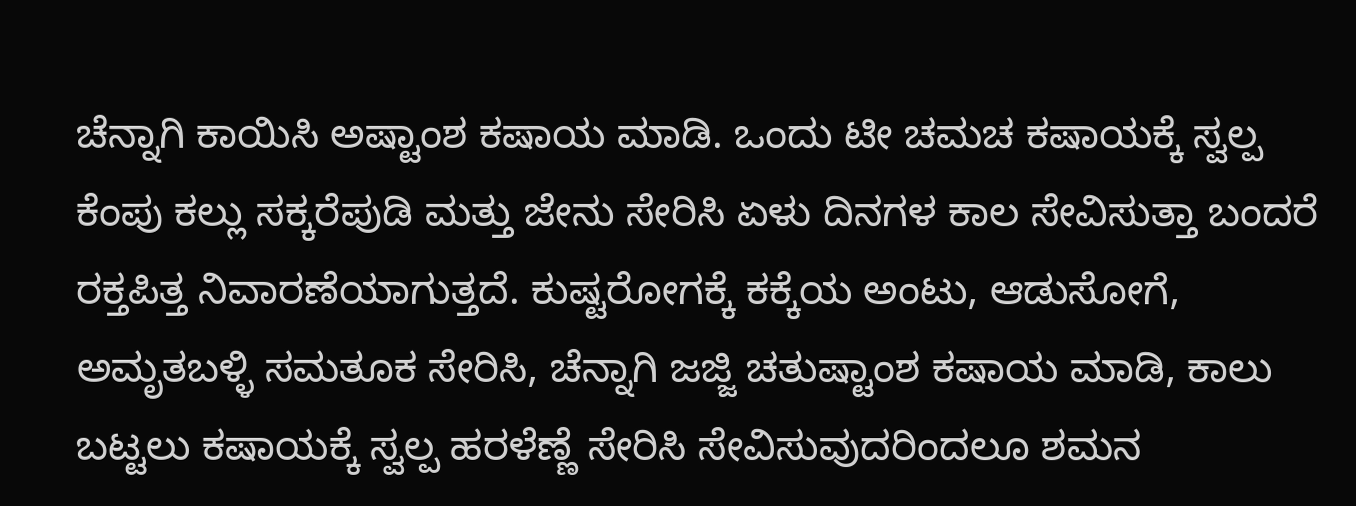ಚೆನ್ನಾಗಿ ಕಾಯಿಸಿ ಅಷ್ಟಾಂಶ ಕಷಾಯ ಮಾಡಿ. ಒಂದು ಟೀ ಚಮಚ ಕಷಾಯಕ್ಕೆ ಸ್ವಲ್ಪ ಕೆಂಪು ಕಲ್ಲು ಸಕ್ಕರೆಪುಡಿ ಮತ್ತು ಜೇನು ಸೇರಿಸಿ ಏಳು ದಿನಗಳ ಕಾಲ ಸೇವಿಸುತ್ತಾ ಬಂದರೆ ರಕ್ತಪಿತ್ತ ನಿವಾರಣೆಯಾಗುತ್ತದೆ. ಕುಷ್ಟರೋಗಕ್ಕೆ ಕಕ್ಕೆಯ ಅಂಟು, ಆಡುಸೋಗೆ, ಅಮೃತಬಳ್ಳಿ ಸಮತೂಕ ಸೇರಿಸಿ, ಚೆನ್ನಾಗಿ ಜಜ್ಜಿ ಚತುಷ್ಟಾಂಶ ಕಷಾಯ ಮಾಡಿ, ಕಾಲು ಬಟ್ಟಲು ಕಷಾಯಕ್ಕೆ ಸ್ವಲ್ಪ ಹರಳೆಣ್ಣೆ ಸೇರಿಸಿ ಸೇವಿಸುವುದರಿಂದಲೂ ಶಮನ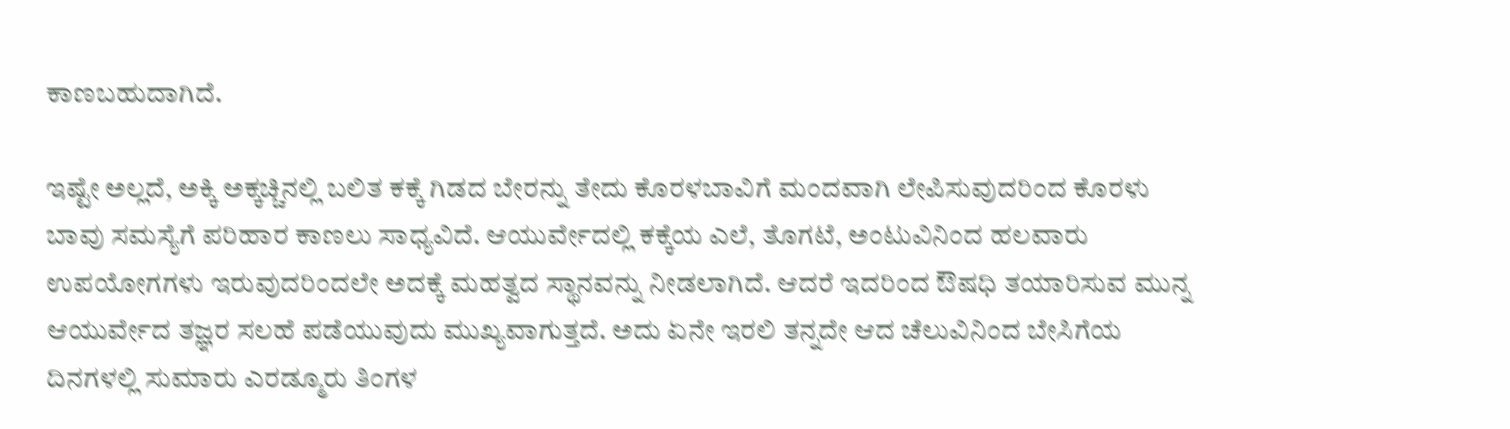ಕಾಣಬಹುದಾಗಿದೆ.

ಇಷ್ಟೇ ಅಲ್ಲದೆ, ಅಕ್ಕಿ ಅಕ್ಕಚ್ಚಿನಲ್ಲಿ ಬಲಿತ ಕಕ್ಕೆ ಗಿಡದ ಬೇರನ್ನು ತೇದು ಕೊರಳಬಾವಿಗೆ ಮಂದವಾಗಿ ಲೇಪಿಸುವುದರಿಂದ ಕೊರಳು ಬಾವು ಸಮಸ್ಯೆಗೆ ಪರಿಹಾರ ಕಾಣಲು ಸಾಧ್ಯವಿದೆ. ಆಯುರ್ವೇದಲ್ಲಿ ಕಕ್ಕೆಯ ಎಲೆ, ತೊಗಟೆ, ಅಂಟುವಿನಿಂದ ಹಲವಾರು ಉಪಯೋಗಗಳು ಇರುವುದರಿಂದಲೇ ಅದಕ್ಕೆ ಮಹತ್ವದ ಸ್ಥಾನವನ್ನು ನೀಡಲಾಗಿದೆ. ಆದರೆ ಇದರಿಂದ ಔಷಧಿ ತಯಾರಿಸುವ ಮುನ್ನ ಆಯುರ್ವೇದ ತಜ್ಞರ ಸಲಹೆ ಪಡೆಯುವುದು ಮುಖ್ಯವಾಗುತ್ತದೆ. ಅದು ಏನೇ ಇರಲಿ ತನ್ನದೇ ಆದ ಚೆಲುವಿನಿಂದ ಬೇಸಿಗೆಯ ದಿನಗಳಲ್ಲಿ ಸುಮಾರು ಎರಡ್ಮೂರು ತಿಂಗಳ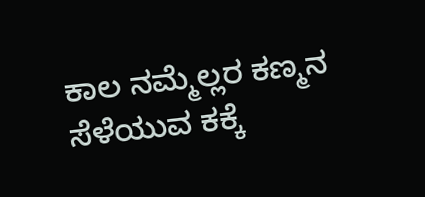ಕಾಲ ನಮ್ಮೆಲ್ಲರ ಕಣ್ಮನ ಸೆಳೆಯುವ ಕಕ್ಕೆ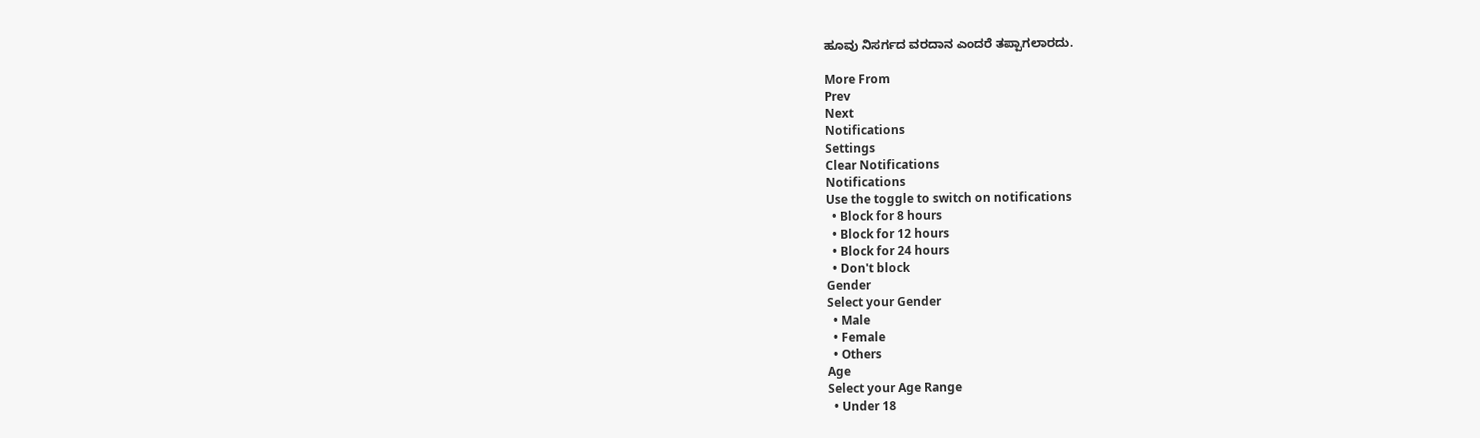ಹೂವು ನಿಸರ್ಗದ ವರದಾನ ಎಂದರೆ ತಪ್ಪಾಗಲಾರದು.

More From
Prev
Next
Notifications
Settings
Clear Notifications
Notifications
Use the toggle to switch on notifications
  • Block for 8 hours
  • Block for 12 hours
  • Block for 24 hours
  • Don't block
Gender
Select your Gender
  • Male
  • Female
  • Others
Age
Select your Age Range
  • Under 18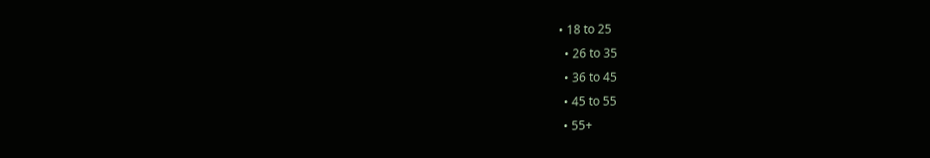• 18 to 25
  • 26 to 35
  • 36 to 45
  • 45 to 55
  • 55+